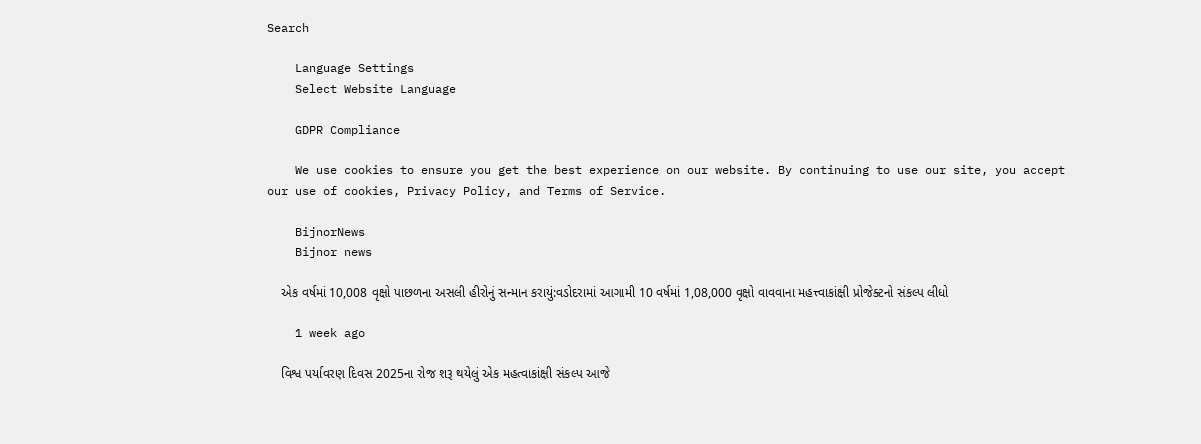Search

    Language Settings
    Select Website Language

    GDPR Compliance

    We use cookies to ensure you get the best experience on our website. By continuing to use our site, you accept our use of cookies, Privacy Policy, and Terms of Service.

    BijnorNews
    Bijnor news

    એક વર્ષમાં 10,008 વૃક્ષો પાછળના અસલી હીરોનું સન્માન કરાયું:વડોદરામાં આગામી 10 વર્ષમાં 1,08,000 વૃક્ષો વાવવાના મહત્ત્વાકાંક્ષી પ્રોજેક્ટનો સંકલ્પ લીધો

    1 week ago

    વિશ્વ પર્યાવરણ દિવસ 2025ના રોજ શરૂ થયેલું એક મહત્વાકાંક્ષી સંકલ્પ આજે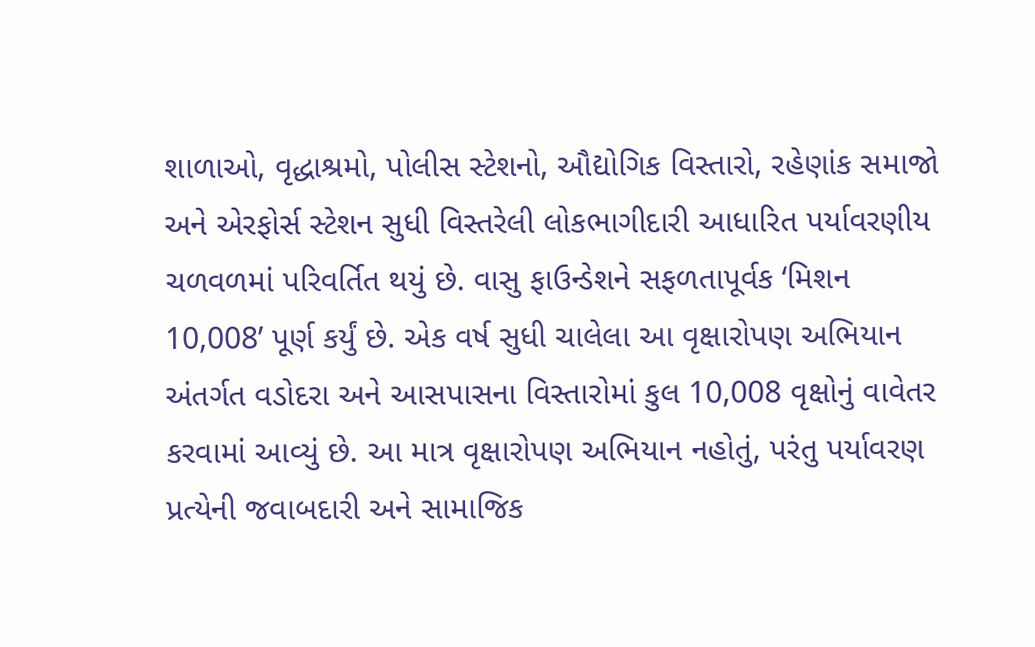શાળાઓ, વૃદ્ધાશ્રમો, પોલીસ સ્ટેશનો, ઔદ્યોગિક વિસ્તારો, રહેણાંક સમાજો અને એરફોર્સ સ્ટેશન સુધી વિસ્તરેલી લોકભાગીદારી આધારિત પર્યાવરણીય ચળવળમાં પરિવર્તિત થયું છે. વાસુ ફાઉન્ડેશને સફળતાપૂર્વક ‘મિશન 10,008’ પૂર્ણ કર્યું છે. એક વર્ષ સુધી ચાલેલા આ વૃક્ષારોપણ અભિયાન અંતર્ગત વડોદરા અને આસપાસના વિસ્તારોમાં કુલ 10,008 વૃક્ષોનું વાવેતર કરવામાં આવ્યું છે. આ માત્ર વૃક્ષારોપણ અભિયાન નહોતું, પરંતુ પર્યાવરણ પ્રત્યેની જવાબદારી અને સામાજિક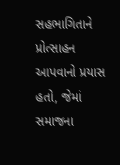સહભાગિતાને પ્રોત્સાહન આપવાનો પ્રયાસ હતો, જેમાં સમાજના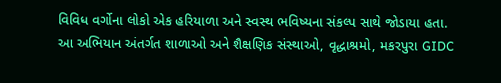વિવિધ વર્ગોના લોકો એક હરિયાળા અને સ્વસ્થ ભવિષ્યના સંકલ્પ સાથે જોડાયા હતા. આ અભિયાન અંતર્ગત શાળાઓ અને શૈક્ષણિક સંસ્થાઓ, વૃદ્ધાશ્રમો, મકરપુરા GIDC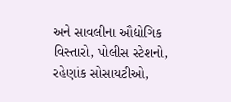અને સાવલીના ઔદ્યોગિક વિસ્તારો, પોલીસ સ્ટેશનો, રહેણાંક સોસાયટીઓ,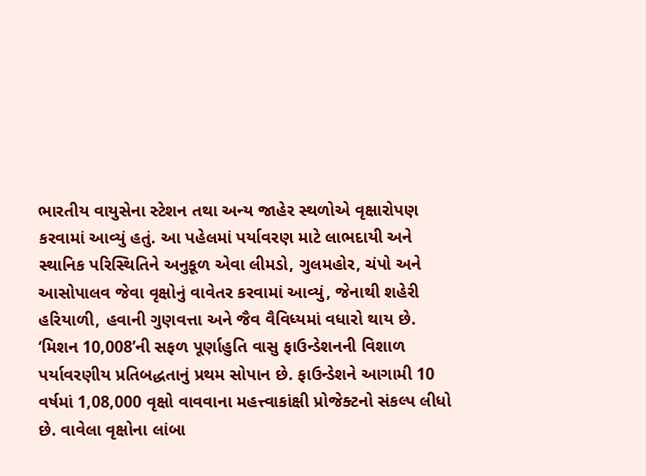ભારતીય વાયુસેના સ્ટેશન તથા અન્ય જાહેર સ્થળોએ વૃક્ષારોપણ કરવામાં આવ્યું હતું. આ પહેલમાં પર્યાવરણ માટે લાભદાયી અને સ્થાનિક પરિસ્થિતિને અનુકૂળ એવા લીમડો, ગુલમહોર, ચંપો અને આસોપાલવ જેવા વૃક્ષોનું વાવેતર કરવામાં આવ્યું, જેનાથી શહેરી હરિયાળી, હવાની ગુણવત્તા અને જૈવ વૈવિધ્યમાં વધારો થાય છે. ‘મિશન 10,008’ની સફળ પૂર્ણાહુતિ વાસુ ફાઉન્ડેશનની વિશાળ પર્યાવરણીય પ્રતિબદ્ધતાનું પ્રથમ સોપાન છે. ફાઉન્ડેશને આગામી 10 વર્ષમાં 1,08,000 વૃક્ષો વાવવાના મહત્ત્વાકાંક્ષી પ્રોજેક્ટનો સંકલ્પ લીધો છે. વાવેલા વૃક્ષોના લાંબા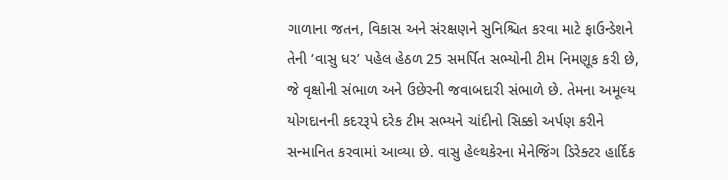ગાળાના જતન, વિકાસ અને સંરક્ષણને સુનિશ્ચિત કરવા માટે ફાઉન્ડેશને તેની ‘વાસુ ધર’ પહેલ હેઠળ 25 સમર્પિત સભ્યોની ટીમ નિમણૂક કરી છે, જે વૃક્ષોની સંભાળ અને ઉછેરની જવાબદારી સંભાળે છે. તેમના અમૂલ્ય યોગદાનની કદરરૂપે દરેક ટીમ સભ્યને ચાંદીનો સિક્કો અર્પણ કરીને સન્માનિત કરવામાં આવ્યા છે. વાસુ હેલ્થકેરના મેનેજિંગ ડિરેક્ટર હાર્દિક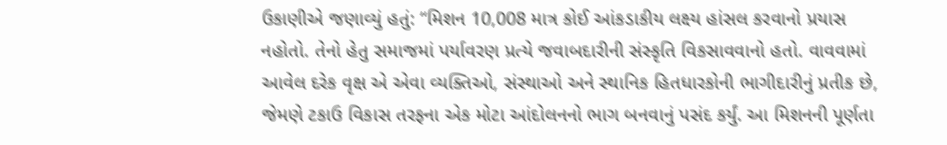ઉકાણીએ જણાવ્યું હતું: “મિશન 10,008 માત્ર કોઈ આંકડાકીય લક્ષ્ય હાંસલ કરવાનો પ્રયાસ નહોતો. તેનો હેતુ સમાજમાં પર્યાવરણ પ્રત્યે જવાબદારીની સંસ્કૃતિ વિકસાવવાનો હતો. વાવવામાં આવેલ દરેક વૃક્ષ એ એવા વ્યક્તિઓ, સંસ્થાઓ અને સ્થાનિક હિતધારકોની ભાગીદારીનું પ્રતીક છે, જેમણે ટકાઉ વિકાસ તરફના એક મોટા આંદોલનનો ભાગ બનવાનું પસંદ કર્યું. આ મિશનની પૂર્ણતા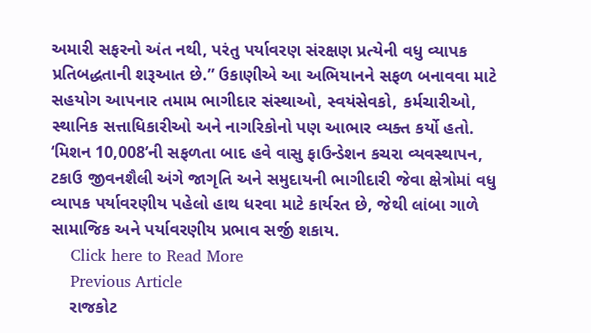અમારી સફરનો અંત નથી, પરંતુ પર્યાવરણ સંરક્ષણ પ્રત્યેની વધુ વ્યાપક પ્રતિબદ્ધતાની શરૂઆત છે.” ઉકાણીએ આ અભિયાનને સફળ બનાવવા માટે સહયોગ આપનાર તમામ ભાગીદાર સંસ્થાઓ, સ્વયંસેવકો, કર્મચારીઓ, સ્થાનિક સત્તાધિકારીઓ અને નાગરિકોનો પણ આભાર વ્યક્ત કર્યો હતો. ‘મિશન 10,008’ની સફળતા બાદ હવે વાસુ ફાઉન્ડેશન કચરા વ્યવસ્થાપન, ટકાઉ જીવનશૈલી અંગે જાગૃતિ અને સમુદાયની ભાગીદારી જેવા ક્ષેત્રોમાં વધુ વ્યાપક પર્યાવરણીય પહેલો હાથ ધરવા માટે કાર્યરત છે, જેથી લાંબા ગાળે સામાજિક અને પર્યાવરણીય પ્રભાવ સર્જી શકાય.
    Click here to Read More
    Previous Article
    રાજકોટ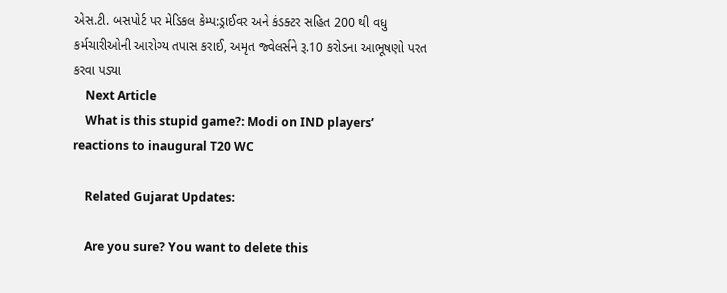એસ.ટી. બસપોર્ટ પર મેડિકલ કેમ્પ:ડ્રાઈવર અને કંડક્ટર સહિત 200 થી વધુ કર્મચારીઓની આરોગ્ય તપાસ કરાઈ, અમૃત જ્વેલર્સને રૂ.10 કરોડના આભૂષણો પરત કરવા પડ્યા
    Next Article
    What is this stupid game?: Modi on IND players’ reactions to inaugural T20 WC

    Related Gujarat Updates:

    Are you sure? You want to delete this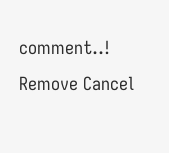comment..! Remove Cancel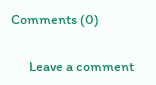Comments (0)

      Leave a comment